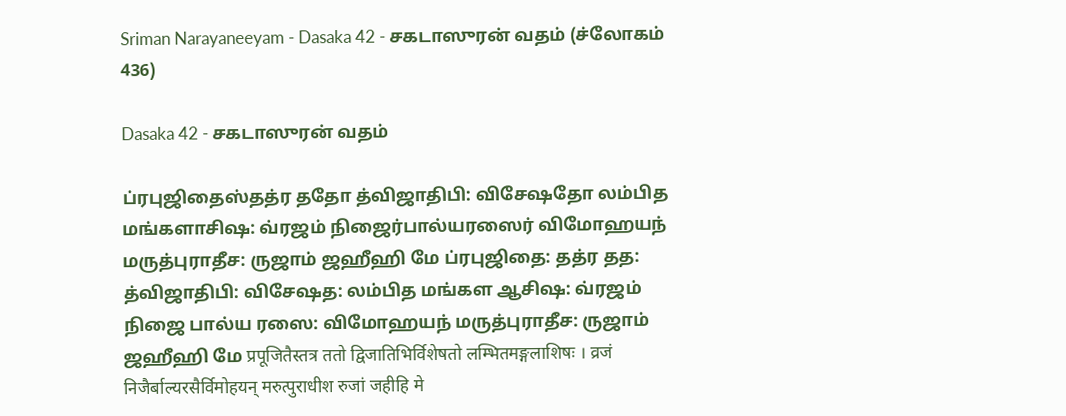Sriman Narayaneeyam - Dasaka 42 - சகடாஸுரன் வதம் (ச்லோகம் 436)

Dasaka 42 - சகடாஸுரன் வதம்

ப்ரபுஜிதைஸ்தத்ர ததோ த்விஜாதிபி: விசேஷதோ லம்பித மங்களாசிஷ: வ்ரஜம் நிஜைர்பால்யரஸைர் விமோஹயந் மருத்புராதீச: ருஜாம் ஜஹீஹி மே ப்ரபுஜிதை: தத்ர தத: த்விஜாதிபி: விசேஷத: லம்பித மங்கள ஆசிஷ: வ்ரஜம் நிஜை பால்ய ரஸை: விமோஹயந் மருத்புராதீச: ருஜாம் ஜஹீஹி மே प्रपूजितैस्तत्र ततो द्विजातिभिर्विशेषतो लम्भितमङ्गलाशिषः । व्रजं निजैर्बाल्यरसैर्विमोहयन् मरुत्पुराधीश रुजां जहीहि मे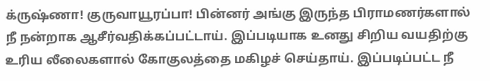க்ருஷ்ணா! குருவாயூரப்பா! பின்னர் அங்கு இருந்த பிராமணர்களால் நீ நன்றாக ஆசீர்வதிக்கப்பட்டாய். இப்படியாக உனது சிறிய வயதிற்கு உரிய லீலைகளால் கோகுலத்தை மகிழச் செய்தாய். இப்படிப்பட்ட நீ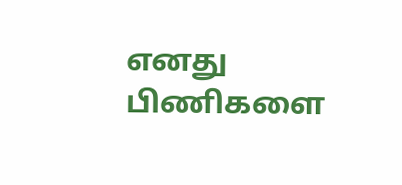எனது பிணிகளை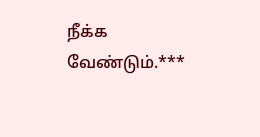நீக்க வேண்டும்.***